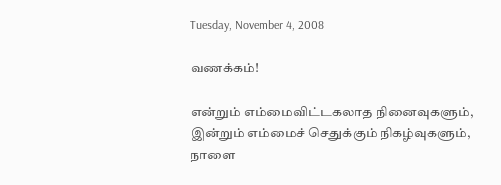Tuesday, November 4, 2008

வணக்கம்!

என்றும் எம்மைவிட்டகலாத நினைவுகளும், இன்றும் எம்மைச் செதுக்கும் நிகழ்வுகளும், நாளை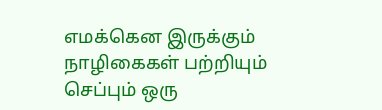எமக்கென இருக்கும் நாழிகைகள் பற்றியும் செப்பும் ஒரு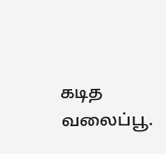கடித வலைப்பூ.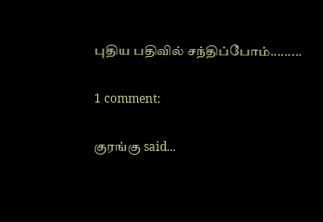புதிய பதிவில் சந்திப்போம்.........

1 comment:

குரங்கு said...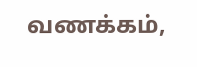வணக்கம்,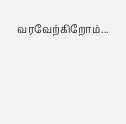வரவேற்கிறோம்...